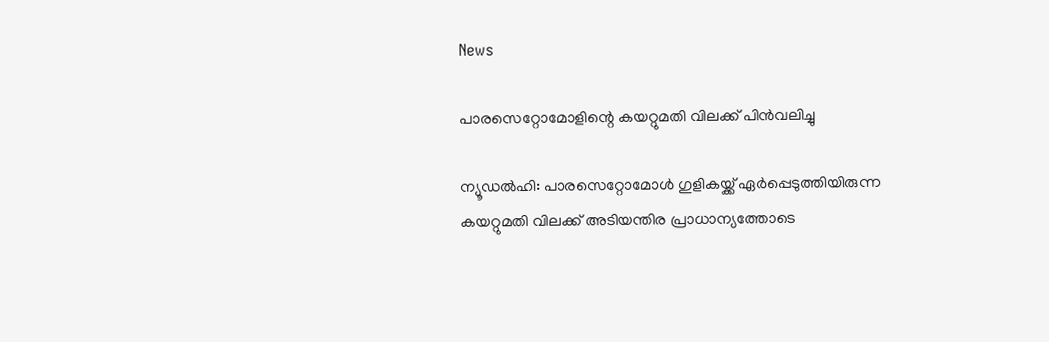News

പാരസെറ്റോമോളിന്റെ കയറ്റുമതി വിലക്ക് പിന്‍വലിച്ചു

ന്യൂഡല്‍ഹി: പാരസെറ്റോമോള്‍ ഗുളികയ്ക്ക് ഏര്‍പ്പെടുത്തിയിരുന്ന കയറ്റുമതി വിലക്ക് അടിയന്തിര പ്രാധാന്യത്തോടെ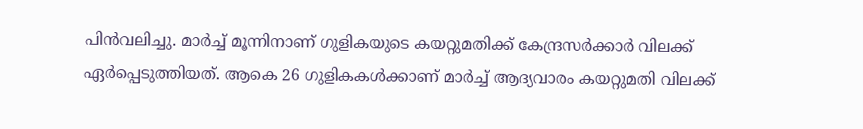പിന്‍വലിച്ചു. മാര്‍ച്ച് മൂന്നിനാണ് ഗുളികയുടെ കയറ്റുമതിക്ക് കേന്ദ്രസര്‍ക്കാര്‍ വിലക്ക് ഏര്‍പ്പെടുത്തിയത്. ആകെ 26 ഗുളികകള്‍ക്കാണ് മാര്‍ച്ച് ആദ്യവാരം കയറ്റുമതി വിലക്ക്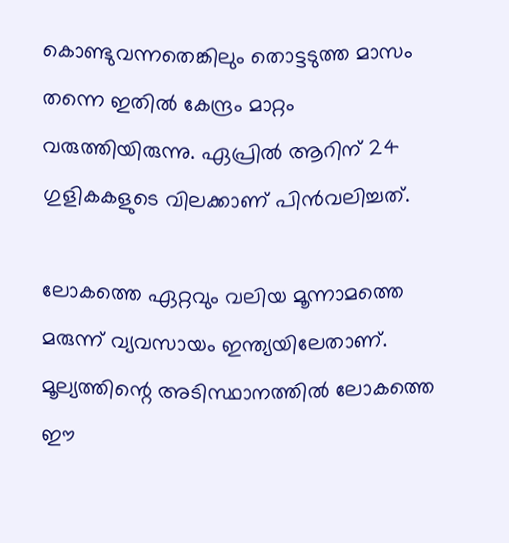കൊണ്ടുവന്നതെങ്കിലും തൊട്ടടുത്ത മാസം തന്നെ ഇതില്‍ കേന്ദ്രം മാറ്റം വരുത്തിയിരുന്നു. ഏപ്രില്‍ ആറിന് 24 ഗുളികകളുടെ വിലക്കാണ് പിന്‍വലിച്ചത്.

ലോകത്തെ ഏറ്റവും വലിയ മൂന്നാമത്തെ മരുന്ന് വ്യവസായം ഇന്ത്യയിലേതാണ്. മൂല്യത്തിന്റെ അടിസ്ഥാനത്തില്‍ ലോകത്തെ ഈ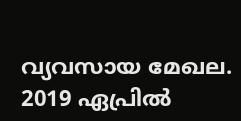വ്യവസായ മേഖല. 2019 ഏപ്രില്‍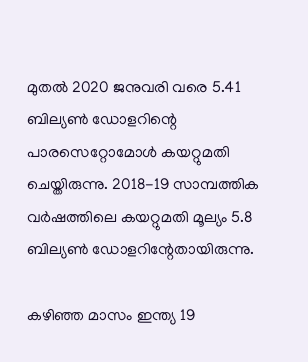മുതല്‍ 2020 ജനുവരി വരെ 5.41 ബില്യണ്‍ ഡോളറിന്റെ പാരസെറ്റോമോള്‍ കയറ്റുമതി ചെയ്തിരുന്നു. 2018-19 സാമ്പത്തിക വര്‍ഷത്തിലെ കയറ്റുമതി മൂല്യം 5.8 ബില്യണ്‍ ഡോളറിന്റേതായിരുന്നു.

കഴിഞ്ഞ മാസം ഇന്ത്യ 19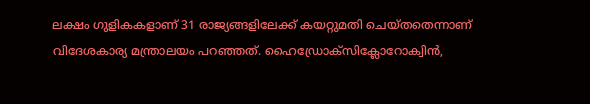ലക്ഷം ഗുളികകളാണ് 31 രാജ്യങ്ങളിലേക്ക് കയറ്റുമതി ചെയ്തതെന്നാണ് വിദേശകാര്യ മന്ത്രാലയം പറഞ്ഞത്. ഹൈഡ്രോക്‌സിക്ലോറോക്വിന്‍,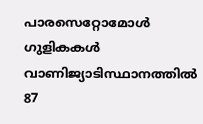പാരസെറ്റോമോള്‍ ഗുളികകള്‍ വാണിജ്യാടിസ്ഥാനത്തില്‍ 87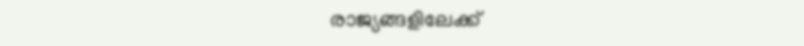രാജ്യങ്ങളിലേക്ക്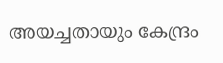അയച്ചതായും കേന്ദ്രം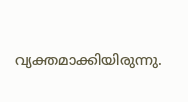വ്യക്തമാക്കിയിരുന്നു.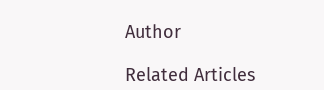Author

Related Articles